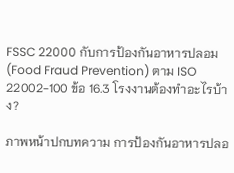FSSC 22000 กับการป้องกันอาหารปลอม (Food Fraud Prevention) ตาม ISO 22002-100 ข้อ 16.3 โรงงานต้องทำอะไรบ้าง?

ภาพหน้าปกบทความ การป้องกันอาหารปลอ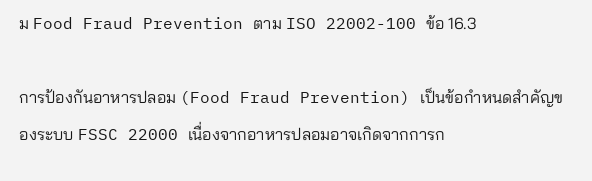ม Food Fraud Prevention ตาม ISO 22002-100 ข้อ 16.3

การป้องกันอาหารปลอม (Food Fraud Prevention) เป็นข้อกำหนดสำคัญของระบบ FSSC 22000 เนื่องจากอาหารปลอมอาจเกิดจากการก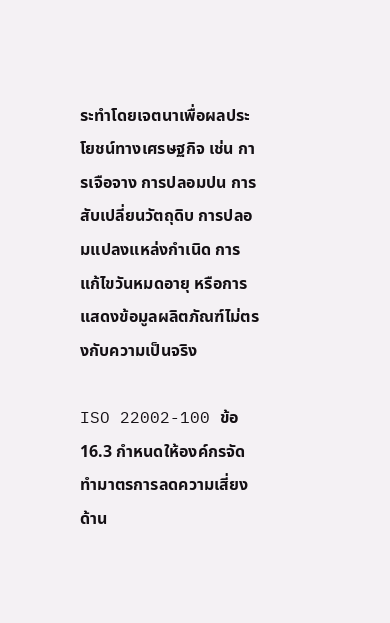ระทำโดยเจตนาเพื่อผลประโยชน์ทางเศรษฐกิจ เช่น การเจือจาง การปลอมปน การสับเปลี่ยนวัตถุดิบ การปลอมแปลงแหล่งกำเนิด การแก้ไขวันหมดอายุ หรือการแสดงข้อมูลผลิตภัณฑ์ไม่ตรงกับความเป็นจริง

ISO 22002-100 ข้อ 16.3 กำหนดให้องค์กรจัดทำมาตรการลดความเสี่ยงด้าน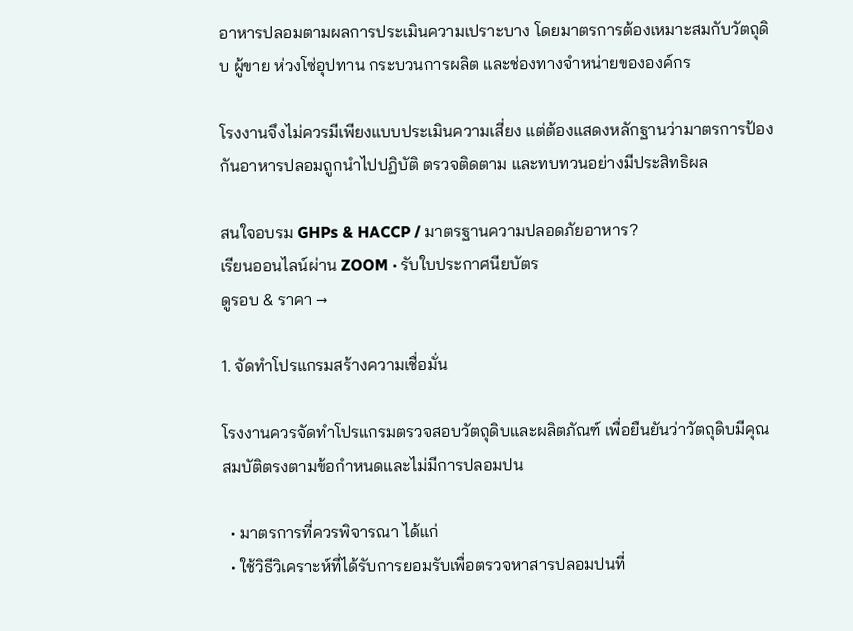อาหารปลอมตามผลการประเมินความเปราะบาง โดยมาตรการต้องเหมาะสมกับวัตถุดิบ ผู้ขาย ห่วงโซ่อุปทาน กระบวนการผลิต และช่องทางจำหน่ายขององค์กร

โรงงานจึงไม่ควรมีเพียงแบบประเมินความเสี่ยง แต่ต้องแสดงหลักฐานว่ามาตรการป้องกันอาหารปลอมถูกนำไปปฏิบัติ ตรวจติดตาม และทบทวนอย่างมีประสิทธิผล

สนใจอบรม GHPs & HACCP / มาตรฐานความปลอดภัยอาหาร?
เรียนออนไลน์ผ่าน ZOOM · รับใบประกาศนียบัตร
ดูรอบ & ราคา →

1. จัดทำโปรแกรมสร้างความเชื่อมั่น

โรงงานควรจัดทำโปรแกรมตรวจสอบวัตถุดิบและผลิตภัณฑ์ เพื่อยืนยันว่าวัตถุดิบมีคุณสมบัติตรงตามข้อกำหนดและไม่มีการปลอมปน

  • มาตรการที่ควรพิจารณา ได้แก่
  • ใช้วิธีวิเคราะห์ที่ได้รับการยอมรับเพื่อตรวจหาสารปลอมปนที่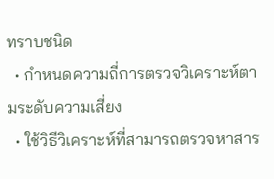ทราบชนิด
  • กำหนดความถี่การตรวจวิเคราะห์ตามระดับความเสี่ยง
  • ใช้วิธีวิเคราะห์ที่สามารถตรวจหาสาร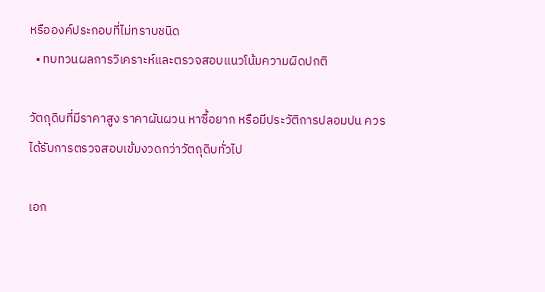หรือองค์ประกอบที่ไม่ทราบชนิด
  • ทบทวนผลการวิเคราะห์และตรวจสอบแนวโน้มความผิดปกติ

วัตถุดิบที่มีราคาสูง ราคาผันผวน หาซื้อยาก หรือมีประวัติการปลอมปน ควรได้รับการตรวจสอบเข้มงวดกว่าวัตถุดิบทั่วไป

เอก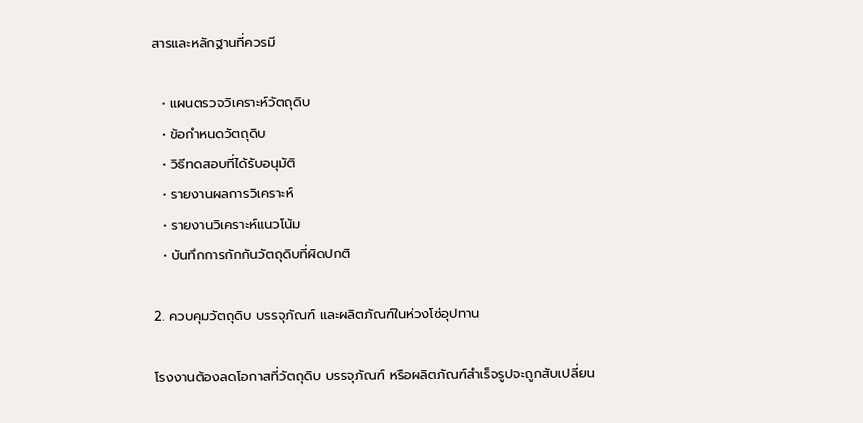สารและหลักฐานที่ควรมี

  • แผนตรวจวิเคราะห์วัตถุดิบ
  • ข้อกำหนดวัตถุดิบ
  • วิธีทดสอบที่ได้รับอนุมัติ
  • รายงานผลการวิเคราะห์
  • รายงานวิเคราะห์แนวโน้ม
  • บันทึกการกักกันวัตถุดิบที่ผิดปกติ

2. ควบคุมวัตถุดิบ บรรจุภัณฑ์ และผลิตภัณฑ์ในห่วงโซ่อุปทาน

โรงงานต้องลดโอกาสที่วัตถุดิบ บรรจุภัณฑ์ หรือผลิตภัณฑ์สำเร็จรูปจะถูกสับเปลี่ยน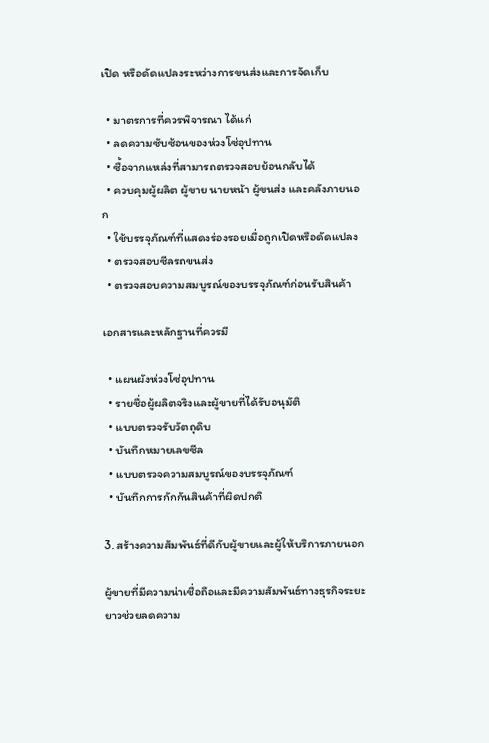เปิด หรือดัดแปลงระหว่างการขนส่งและการจัดเก็บ

  • มาตรการที่ควรพิจารณา ได้แก่
  • ลดความซับซ้อนของห่วงโซ่อุปทาน
  • ซื้อจากแหล่งที่สามารถตรวจสอบย้อนกลับได้
  • ควบคุมผู้ผลิต ผู้ขาย นายหน้า ผู้ขนส่ง และคลังภายนอก
  • ใช้บรรจุภัณฑ์ที่แสดงร่องรอยเมื่อถูกเปิดหรือดัดแปลง
  • ตรวจสอบซีลรถขนส่ง
  • ตรวจสอบความสมบูรณ์ของบรรจุภัณฑ์ก่อนรับสินค้า

เอกสารและหลักฐานที่ควรมี

  • แผนผังห่วงโซ่อุปทาน
  • รายชื่อผู้ผลิตจริงและผู้ขายที่ได้รับอนุมัติ
  • แบบตรวจรับวัตถุดิบ
  • บันทึกหมายเลขซีล
  • แบบตรวจความสมบูรณ์ของบรรจุภัณฑ์
  • บันทึกการกักกันสินค้าที่ผิดปกติ

3. สร้างความสัมพันธ์ที่ดีกับผู้ขายและผู้ให้บริการภายนอก

ผู้ขายที่มีความน่าเชื่อถือและมีความสัมพันธ์ทางธุรกิจระยะยาวช่วยลดความ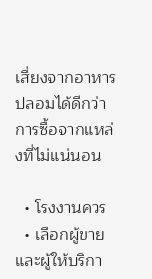เสี่ยงจากอาหารปลอมได้ดีกว่าการซื้อจากแหล่งที่ไม่แน่นอน

  • โรงงานควร
  • เลือกผู้ขายและผู้ให้บริกา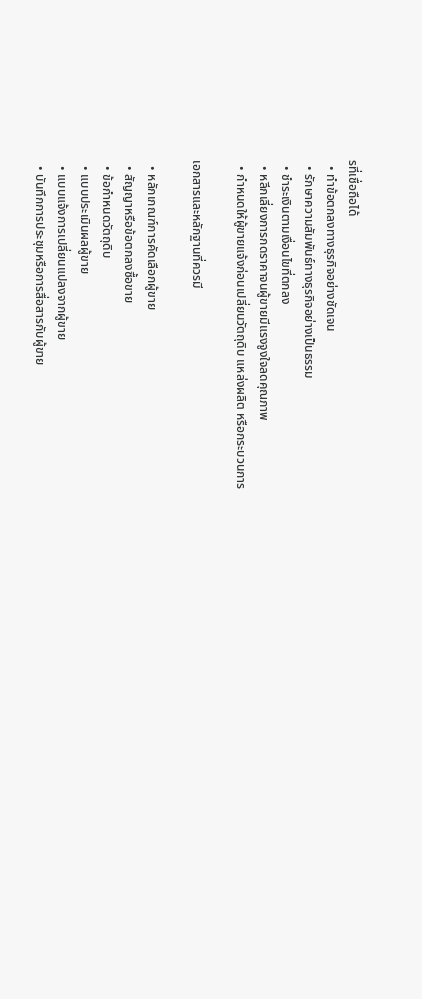รที่เชื่อถือได้
  • ทำข้อตกลงทางธุรกิจอย่างชัดเจน
  • รักษาความสัมพันธ์ทางธุรกิจอย่างเป็นธรรม
  • ชำระเงินตามเงื่อนไขที่ตกลง
  • หลีกเลี่ยงการกดราคาจนผู้ขายมีแรงจูงใจลดคุณภาพ
  • กำหนดให้ผู้ขายแจ้งก่อนเปลี่ยนวัตถุดิบ แหล่งผลิต หรือกระบวนการ

เอกสารและหลักฐานที่ควรมี

  • หลักเกณฑ์การคัดเลือกผู้ขาย
  • สัญญาหรือข้อตกลงซื้อขาย
  • ข้อกำหนดวัตถุดิบ
  • แบบประเมินผลผู้ขาย
  • แบบแจ้งการเปลี่ยนแปลงจากผู้ขาย
  • บันทึกการประชุมหรือการสื่อสารกับผู้ขาย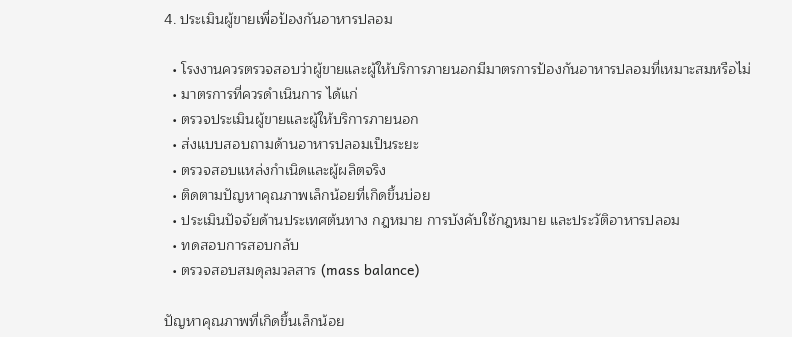4. ประเมินผู้ขายเพื่อป้องกันอาหารปลอม

  • โรงงานควรตรวจสอบว่าผู้ขายและผู้ให้บริการภายนอกมีมาตรการป้องกันอาหารปลอมที่เหมาะสมหรือไม่
  • มาตรการที่ควรดำเนินการ ได้แก่
  • ตรวจประเมินผู้ขายและผู้ให้บริการภายนอก
  • ส่งแบบสอบถามด้านอาหารปลอมเป็นระยะ
  • ตรวจสอบแหล่งกำเนิดและผู้ผลิตจริง
  • ติดตามปัญหาคุณภาพเล็กน้อยที่เกิดขึ้นบ่อย
  • ประเมินปัจจัยด้านประเทศต้นทาง กฎหมาย การบังคับใช้กฎหมาย และประวัติอาหารปลอม
  • ทดสอบการสอบกลับ
  • ตรวจสอบสมดุลมวลสาร (mass balance)

ปัญหาคุณภาพที่เกิดขึ้นเล็กน้อย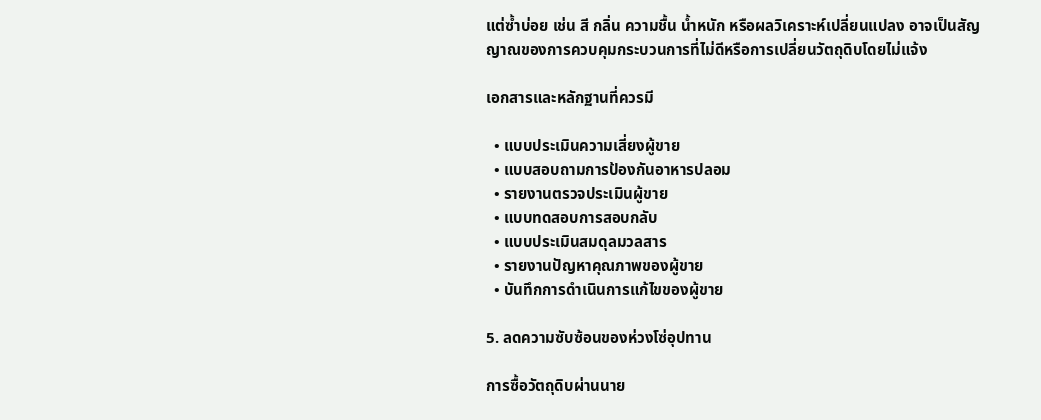แต่ซ้ำบ่อย เช่น สี กลิ่น ความชื้น น้ำหนัก หรือผลวิเคราะห์เปลี่ยนแปลง อาจเป็นสัญญาณของการควบคุมกระบวนการที่ไม่ดีหรือการเปลี่ยนวัตถุดิบโดยไม่แจ้ง

เอกสารและหลักฐานที่ควรมี

  • แบบประเมินความเสี่ยงผู้ขาย
  • แบบสอบถามการป้องกันอาหารปลอม
  • รายงานตรวจประเมินผู้ขาย
  • แบบทดสอบการสอบกลับ
  • แบบประเมินสมดุลมวลสาร
  • รายงานปัญหาคุณภาพของผู้ขาย
  • บันทึกการดำเนินการแก้ไขของผู้ขาย

5. ลดความซับซ้อนของห่วงโซ่อุปทาน

การซื้อวัตถุดิบผ่านนาย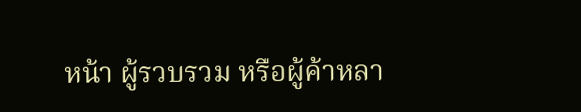หน้า ผู้รวบรวม หรือผู้ค้าหลา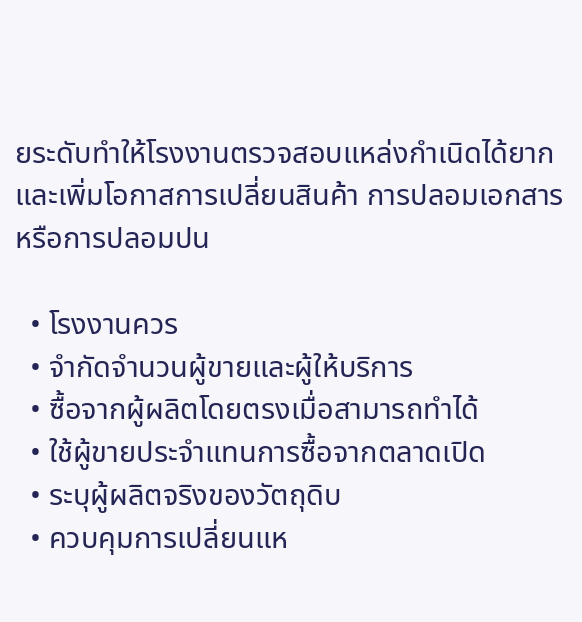ยระดับทำให้โรงงานตรวจสอบแหล่งกำเนิดได้ยาก และเพิ่มโอกาสการเปลี่ยนสินค้า การปลอมเอกสาร หรือการปลอมปน

  • โรงงานควร
  • จำกัดจำนวนผู้ขายและผู้ให้บริการ
  • ซื้อจากผู้ผลิตโดยตรงเมื่อสามารถทำได้
  • ใช้ผู้ขายประจำแทนการซื้อจากตลาดเปิด
  • ระบุผู้ผลิตจริงของวัตถุดิบ
  • ควบคุมการเปลี่ยนแห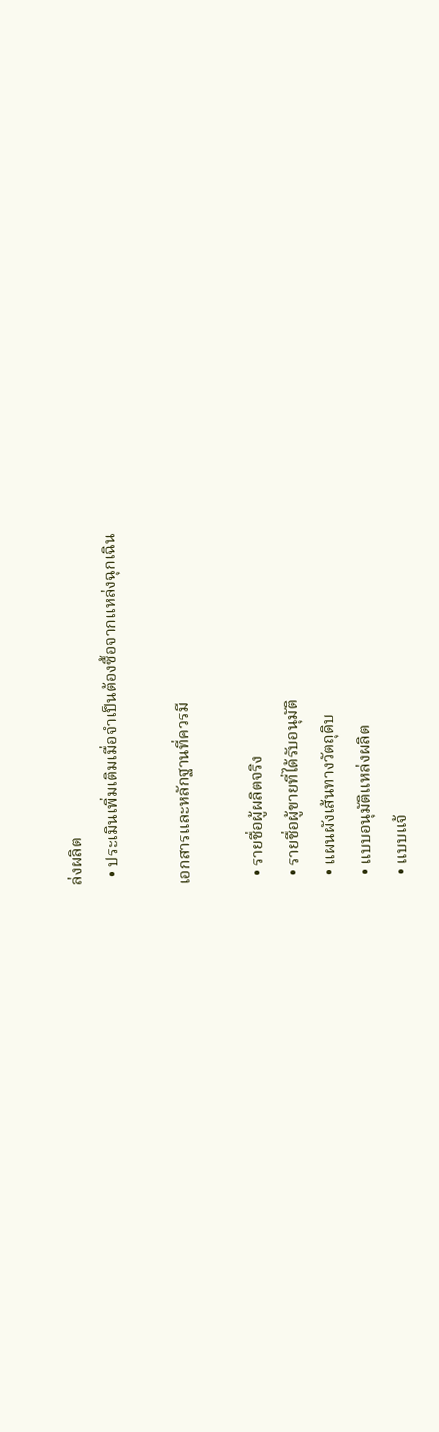ล่งผลิต
  • ประเมินเพิ่มเติมเมื่อจำเป็นต้องซื้อจากแหล่งฉุกเฉิน

เอกสารและหลักฐานที่ควรมี

  • รายชื่อผู้ผลิตจริง
  • รายชื่อผู้ขายที่ได้รับอนุมัติ
  • แผนผังเส้นทางวัตถุดิบ
  • แบบอนุมัติแหล่งผลิต
  • แบบแจ้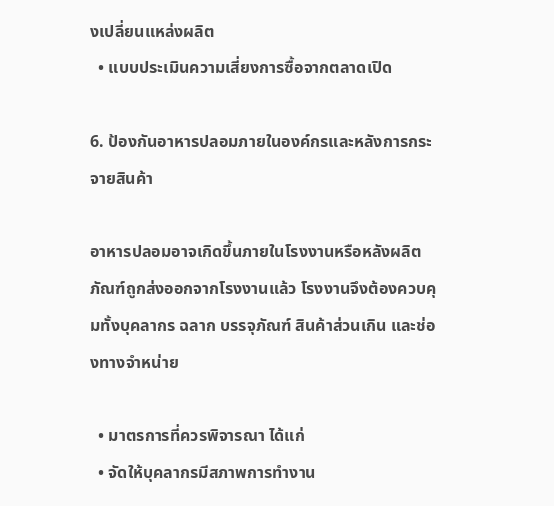งเปลี่ยนแหล่งผลิต
  • แบบประเมินความเสี่ยงการซื้อจากตลาดเปิด

6. ป้องกันอาหารปลอมภายในองค์กรและหลังการกระจายสินค้า

อาหารปลอมอาจเกิดขึ้นภายในโรงงานหรือหลังผลิตภัณฑ์ถูกส่งออกจากโรงงานแล้ว โรงงานจึงต้องควบคุมทั้งบุคลากร ฉลาก บรรจุภัณฑ์ สินค้าส่วนเกิน และช่องทางจำหน่าย

  • มาตรการที่ควรพิจารณา ได้แก่
  • จัดให้บุคลากรมีสภาพการทำงาน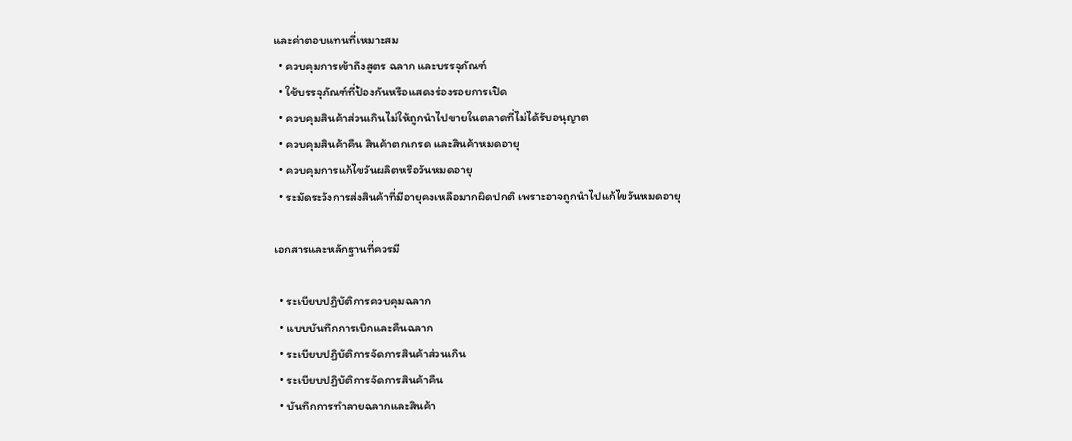และค่าตอบแทนที่เหมาะสม
  • ควบคุมการเข้าถึงสูตร ฉลาก และบรรจุภัณฑ์
  • ใช้บรรจุภัณฑ์ที่ป้องกันหรือแสดงร่องรอยการเปิด
  • ควบคุมสินค้าส่วนเกินไม่ให้ถูกนำไปขายในตลาดที่ไม่ได้รับอนุญาต
  • ควบคุมสินค้าคืน สินค้าตกเกรด และสินค้าหมดอายุ
  • ควบคุมการแก้ไขวันผลิตหรือวันหมดอายุ
  • ระมัดระวังการส่งสินค้าที่มีอายุคงเหลือมากผิดปกติ เพราะอาจถูกนำไปแก้ไขวันหมดอายุ

เอกสารและหลักฐานที่ควรมี

  • ระเบียบปฏิบัติการควบคุมฉลาก
  • แบบบันทึกการเบิกและคืนฉลาก
  • ระเบียบปฏิบัติการจัดการสินค้าส่วนเกิน
  • ระเบียบปฏิบัติการจัดการสินค้าคืน
  • บันทึกการทำลายฉลากและสินค้า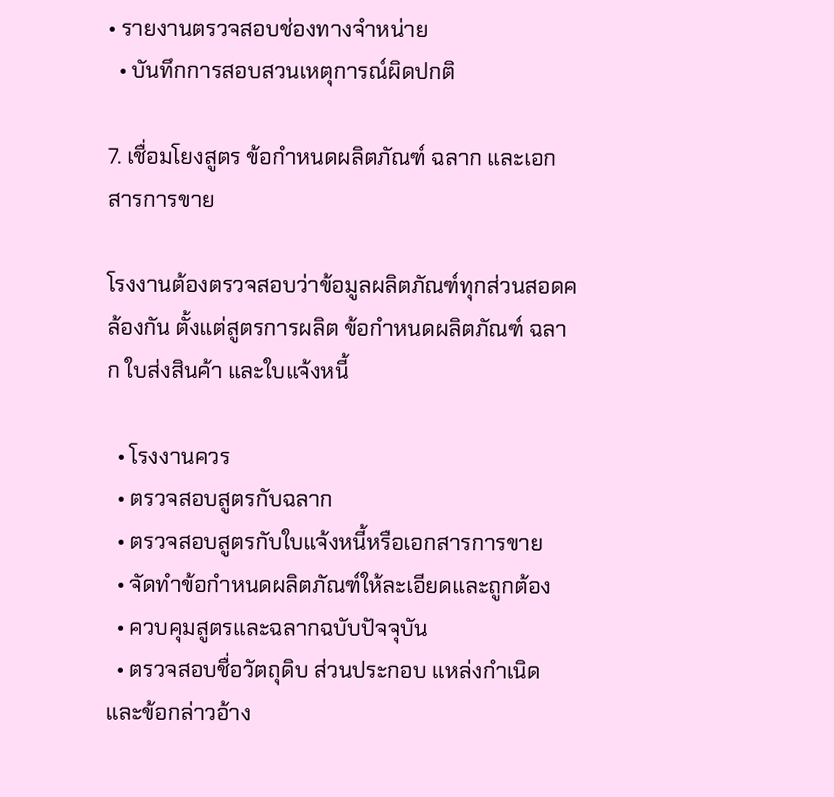• รายงานตรวจสอบช่องทางจำหน่าย
  • บันทึกการสอบสวนเหตุการณ์ผิดปกติ

7. เชื่อมโยงสูตร ข้อกำหนดผลิตภัณฑ์ ฉลาก และเอกสารการขาย

โรงงานต้องตรวจสอบว่าข้อมูลผลิตภัณฑ์ทุกส่วนสอดคล้องกัน ตั้งแต่สูตรการผลิต ข้อกำหนดผลิตภัณฑ์ ฉลาก ใบส่งสินค้า และใบแจ้งหนี้

  • โรงงานควร
  • ตรวจสอบสูตรกับฉลาก
  • ตรวจสอบสูตรกับใบแจ้งหนี้หรือเอกสารการขาย
  • จัดทำข้อกำหนดผลิตภัณฑ์ให้ละเอียดและถูกต้อง
  • ควบคุมสูตรและฉลากฉบับปัจจุบัน
  • ตรวจสอบชื่อวัตถุดิบ ส่วนประกอบ แหล่งกำเนิด และข้อกล่าวอ้าง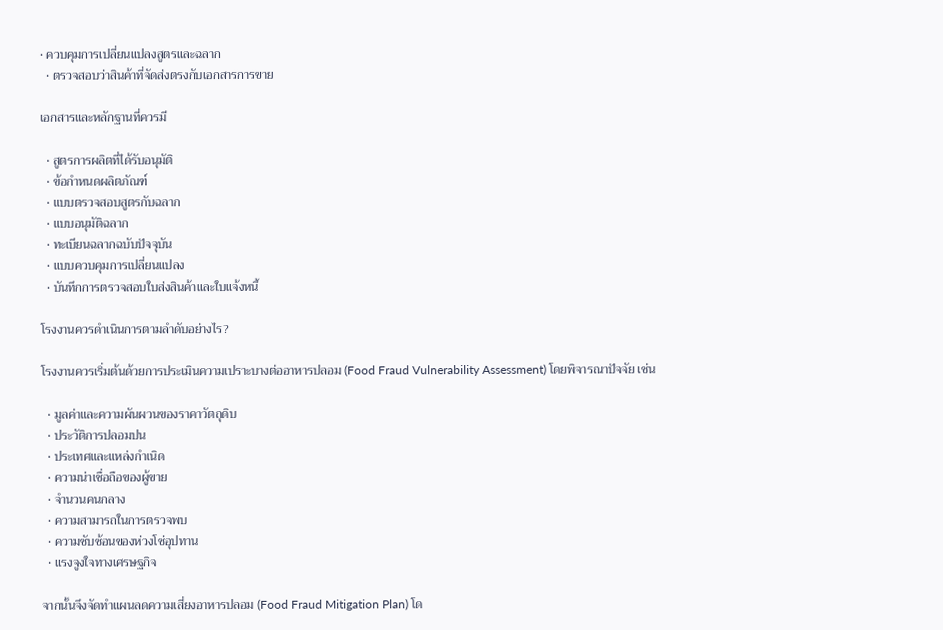• ควบคุมการเปลี่ยนแปลงสูตรและฉลาก
  • ตรวจสอบว่าสินค้าที่จัดส่งตรงกับเอกสารการขาย

เอกสารและหลักฐานที่ควรมี

  • สูตรการผลิตที่ได้รับอนุมัติ
  • ข้อกำหนดผลิตภัณฑ์
  • แบบตรวจสอบสูตรกับฉลาก
  • แบบอนุมัติฉลาก
  • ทะเบียนฉลากฉบับปัจจุบัน
  • แบบควบคุมการเปลี่ยนแปลง
  • บันทึกการตรวจสอบใบส่งสินค้าและใบแจ้งหนี้

โรงงานควรดำเนินการตามลำดับอย่างไร?

โรงงานควรเริ่มต้นด้วยการประเมินความเปราะบางต่ออาหารปลอม (Food Fraud Vulnerability Assessment) โดยพิจารณาปัจจัย เช่น

  • มูลค่าและความผันผวนของราคาวัตถุดิบ
  • ประวัติการปลอมปน
  • ประเทศและแหล่งกำเนิด
  • ความน่าเชื่อถือของผู้ขาย
  • จำนวนคนกลาง
  • ความสามารถในการตรวจพบ
  • ความซับซ้อนของห่วงโซ่อุปทาน
  • แรงจูงใจทางเศรษฐกิจ

จากนั้นจึงจัดทำแผนลดความเสี่ยงอาหารปลอม (Food Fraud Mitigation Plan) โด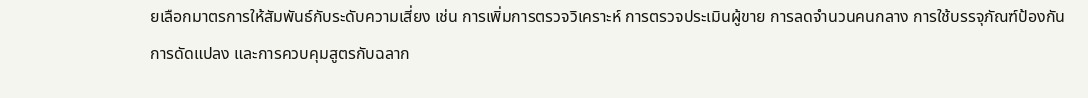ยเลือกมาตรการให้สัมพันธ์กับระดับความเสี่ยง เช่น การเพิ่มการตรวจวิเคราะห์ การตรวจประเมินผู้ขาย การลดจำนวนคนกลาง การใช้บรรจุภัณฑ์ป้องกันการดัดแปลง และการควบคุมสูตรกับฉลาก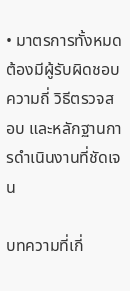• มาตรการทั้งหมดต้องมีผู้รับผิดชอบ ความถี่ วิธีตรวจสอบ และหลักฐานการดำเนินงานที่ชัดเจน

บทความที่เกี่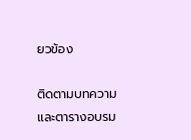ยวข้อง

ติดตามบทความและตารางอบรม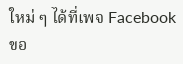ใหม่ ๆ ได้ที่เพจ Facebook ขอ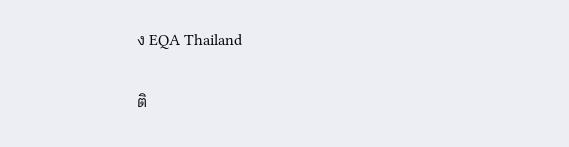ง EQA Thailand

ติ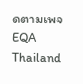ดตามเพจ EQA Thailand